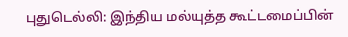புதுடெல்லி: இந்திய மல்யுத்த கூட்டமைப்பின்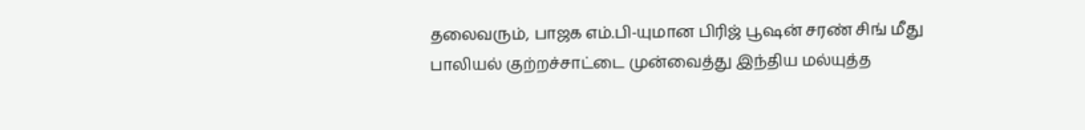தலைவரும், பாஜக எம்.பி-யுமான பிரிஜ் பூஷன் சரண் சிங் மீது பாலியல் குற்றச்சாட்டை முன்வைத்து இந்திய மல்யுத்த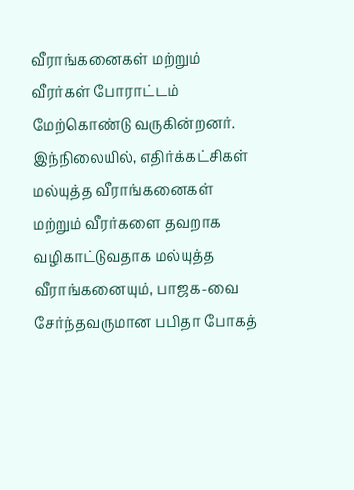வீராங்கனைகள் மற்றும் வீரர்கள் போராட்டம் மேற்கொண்டு வருகின்றனர். இந்நிலையில், எதிர்க்கட்சிகள் மல்யுத்த வீராங்கனைகள் மற்றும் வீரர்களை தவறாக வழிகாட்டுவதாக மல்யுத்த வீராங்கனையும், பாஜக-வை சேர்ந்தவருமான பபிதா போகத்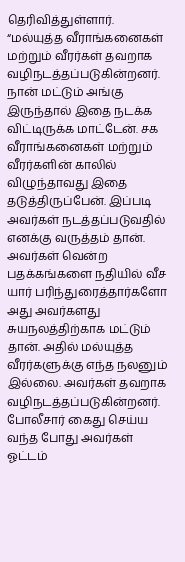தெரிவித்துள்ளார்.
“மல்யுத்த வீராங்கனைகள் மற்றும் வீரர்கள் தவறாக வழிநடத்தப்படுகின்றனர். நான் மட்டும் அங்கு இருந்தால் இதை நடக்க விட்டிருக்க மாட்டேன். சக வீராங்கனைகள் மற்றும் வீரர்களின் காலில் விழுந்தாவது இதை தடுத்திருப்பேன். இப்படி அவர்கள் நடத்தப்படுவதில் எனக்கு வருத்தம் தான்.
அவர்கள் வென்ற பதக்கங்களை நதியில் வீச யார் பரிந்துரைத்தார்களோ அது அவர்களது சுயநலத்திற்காக மட்டும் தான். அதில் மல்யுத்த வீரர்களுக்கு எந்த நலனும் இல்லை. அவர்கள் தவறாக வழிநடத்தப்படுகின்றனர். போலீசார் கைது செய்ய வந்த போது அவர்கள் ஓட்டம்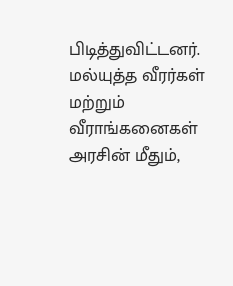பிடித்துவிட்டனர். மல்யுத்த வீரர்கள் மற்றும் வீராங்கனைகள் அரசின் மீதும்,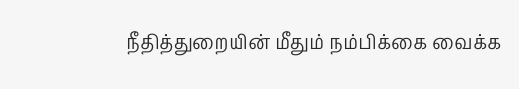நீதித்துறையின் மீதும் நம்பிக்கை வைக்க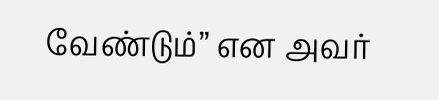வேண்டும்” என அவர்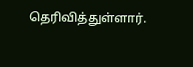தெரிவித்துள்ளார்.